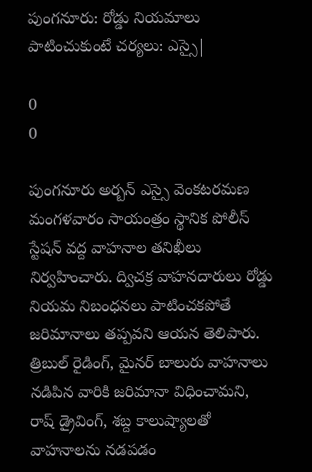పుంగనూరు: రోడ్డు నియమాలు పాటించుకుంటే చర్యలు: ఎస్సై|

0
0

పుంగనూరు అర్బన్ ఎస్సై వెంకటరమణ మంగళవారం సాయంత్రం స్థానిక పోలీస్ స్టేషన్ వద్ద వాహనాల తనిఖీలు నిర్వహించారు. ద్విచక్ర వాహనదారులు రోడ్డు నియమ నిబంధనలు పాటించకపోతే జరిమానాలు తప్పవని ఆయన తెలిపారు. త్రిబుల్ రైడింగ్, మైనర్ బాలురు వాహనాలు నడిపిన వారికి జరిమానా విధించామని, రాష్ డ్రైవింగ్, శబ్ద కాలుష్యాలతో వాహనాలను నడపడం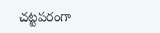చట్టపరంగా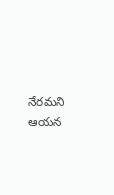నేరమని ఆయన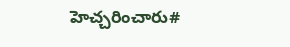హెచ్చరించారు#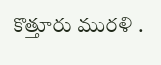కొత్తూరు మురళి .